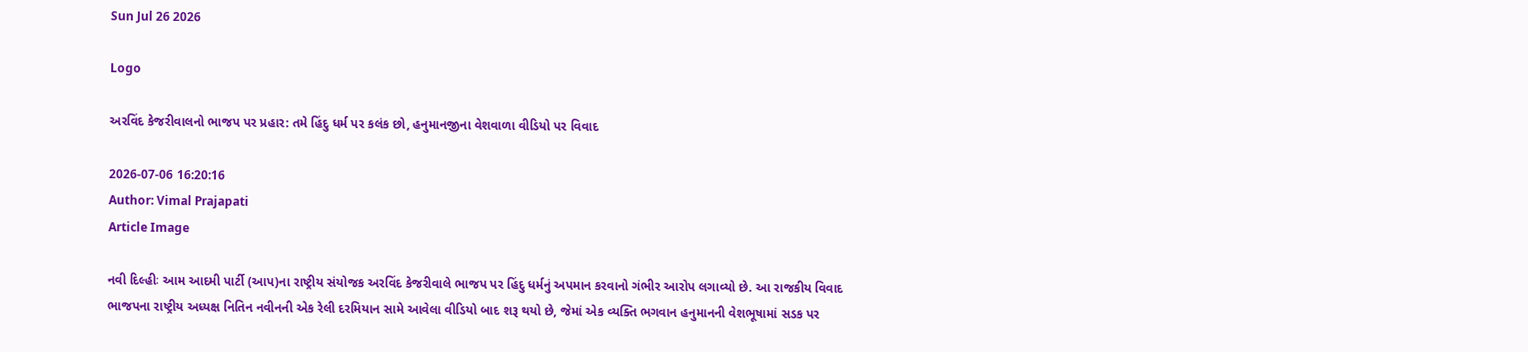Sun Jul 26 2026

Logo

અરવિંદ કેજરીવાલનો ભાજપ પર પ્રહાર: તમે હિંદુ ધર્મ પર કલંક છો, હનુમાનજીના વેશવાળા વીડિયો પર વિવાદ

2026-07-06 16:20:16
Author: Vimal Prajapati
Article Image

નવી દિલ્હીઃ આમ આદમી પાર્ટી (આપ)ના રાષ્ટ્રીય સંયોજક અરવિંદ કેજરીવાલે ભાજપ પર હિંદુ ધર્મનું અપમાન કરવાનો ગંભીર આરોપ લગાવ્યો છે. આ રાજકીય વિવાદ ભાજપના રાષ્ટ્રીય અધ્યક્ષ નિતિન નવીનની એક રેલી દરમિયાન સામે આવેલા વીડિયો બાદ શરૂ થયો છે, જેમાં એક વ્યક્તિ ભગવાન હનુમાનની વેશભૂષામાં સડક પર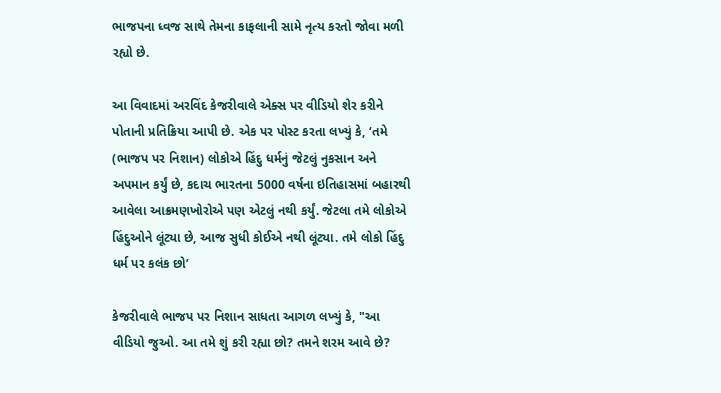ભાજપના ધ્વજ સાથે તેમના કાફલાની સામે નૃત્ય કરતો જોવા મળી રહ્યો છે.

આ વિવાદમાં અરવિંદ કેજરીવાલે એક્સ પર વીડિયો શેર કરીને પોતાની પ્રતિક્રિયા આપી છે. એક પર પોસ્ટ કરતા લખ્યું કે, ‘તમે (ભાજપ પર નિશાન) લોકોએ હિંદુ ધર્મનું જેટલું નુકસાન અને અપમાન કર્યું છે, કદાચ ભારતના 5000 વર્ષના ઇતિહાસમાં બહારથી આવેલા આક્રમણખોરોએ પણ એટલું નથી કર્યું. જેટલા તમે લોકોએ હિંદુઓને લૂંટ્યા છે, આજ સુધી કોઈએ નથી લૂંટ્યા. તમે લોકો હિંદુ ધર્મ પર કલંક છો’

કેજરીવાલે ભાજપ પર નિશાન સાધતા આગળ લખ્યું કે, "આ વીડિયો જુઓ. આ તમે શું કરી રહ્યા છો? તમને શરમ આવે છે?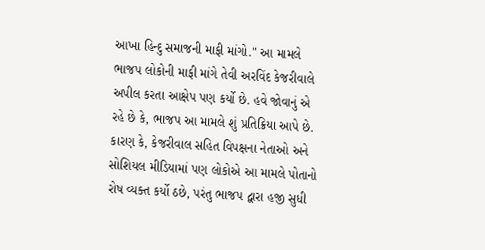આખા હિન્દુ સમાજની માફી માંગો." આ મામલે ભાજપ લોકોની માફી માંગે તેવી અરવિંદ કેજરીવાલે અપીલ કરતા આક્ષેપ પણ કર્યો છે. હવે જોવાનું એ રહે છે કે, ભાજપ આ મામલે શું પ્રતિક્રિયા આપે છે. કારણ કે, કેજરીવાલ સહિત વિપક્ષના નેતાઓ અને સોશિયલ મીડિયામાં પણ લોકોએ આ મામલે પોતાનો રોષ વ્યક્ત કર્યો ઠછે, પરંતુ ભાજપ દ્વારા હજી સુધી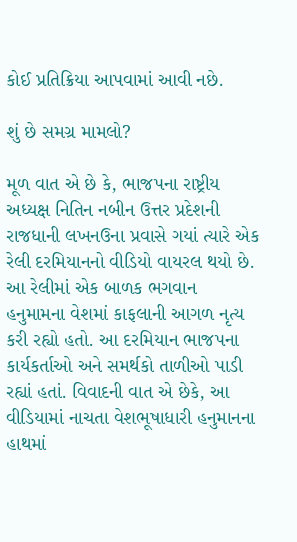કોઈ પ્રતિક્રિયા આપવામાં આવી નછે.

શું છે સમગ્ર મામલો?

મૂળ વાત એ છે કે, ભાજપના રાષ્ટ્રીય અધ્યક્ષ નિતિન નબીન ઉત્તર પ્રદેશની રાજધાની લખનઉના પ્રવાસે ગયાં ત્યારે એક રેલી દરમિયાનનો વીડિયો વાયરલ થયો છે. આ રેલીમાં એક બાળક ભગવાન હનુમામના વેશમાં કાફલાની આગળ નૃત્ય કરી રહ્યો હતો. આ દરમિયાન ભાજપના કાર્યકર્તાઓ અને સમર્થકો તાળીઓ પાડી રહ્યાં હતાં. વિવાદની વાત એ છેકે, આ વીડિયામાં નાચતા વેશભૂષાધારી હનુમાનના હાથમાં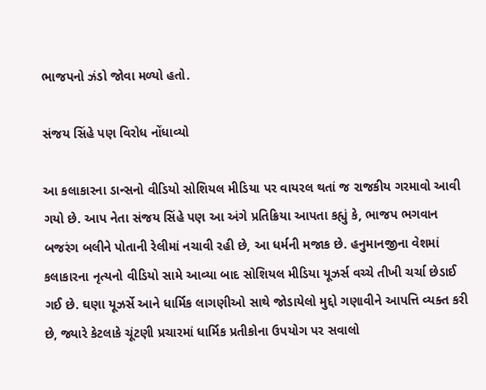ભાજપનો ઝંડો જોવા મળ્યો હતો.

સંજય સિંહે પણ વિરોધ નોંધાવ્યો

આ કલાકારના ડાન્સનો વીડિયો સોશિયલ મીડિયા પર વાયરલ થતાં જ રાજકીય ગરમાવો આવી ગયો છે. આપ નેતા સંજય સિંહે પણ આ અંગે પ્રતિક્રિયા આપતા કહ્યું કે, ભાજપ ભગવાન બજરંગ બલીને પોતાની રેલીમાં નચાવી રહી છે, આ ધર્મની મજાક છે. હનુમાનજીના વેશમાં કલાકારના નૃત્યનો વીડિયો સામે આવ્યા બાદ સોશિયલ મીડિયા યૂઝર્સ વચ્ચે તીખી ચર્ચા છેડાઈ ગઈ છે. ઘણા યૂઝર્સે આને ધાર્મિક લાગણીઓ સાથે જોડાયેલો મુદ્દો ગણાવીને આપત્તિ વ્યક્ત કરી છે, જ્યારે કેટલાકે ચૂંટણી પ્રચારમાં ધાર્મિક પ્રતીકોના ઉપયોગ પર સવાલો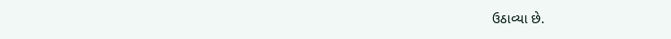ઉઠાવ્યા છે.